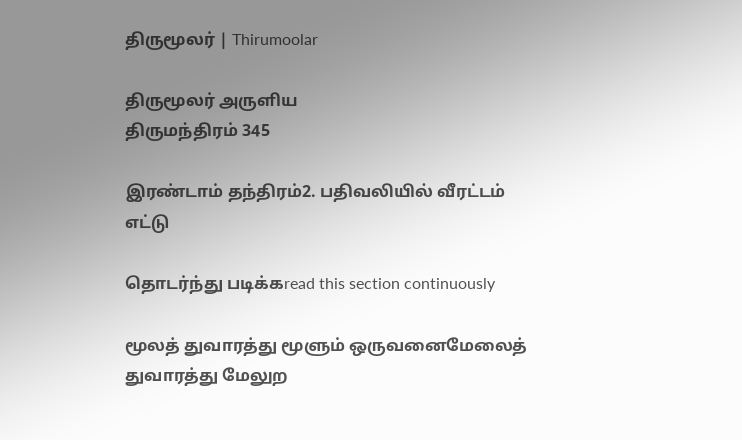திருமூலர் | Thirumoolar

திருமூலர் அருளிய
திருமந்திரம் 345

இரண்டாம் தந்திரம்2. பதிவலியில் வீரட்டம் எட்டு

தொடர்ந்து படிக்கread this section continuously

மூலத் துவாரத்து மூளும் ஒருவனைமேலைத் துவாரத்து மேலுற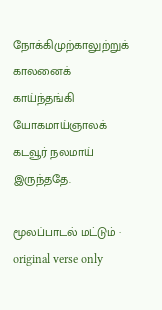நோக்கிமுற்காலுற்றுக் காலனைக் காய்ந்தங்கி யோகமாய்ஞாலக் கடவூர் நலமாய் இருந்ததே.

மூலப்பாடல் மட்டும் · original verse only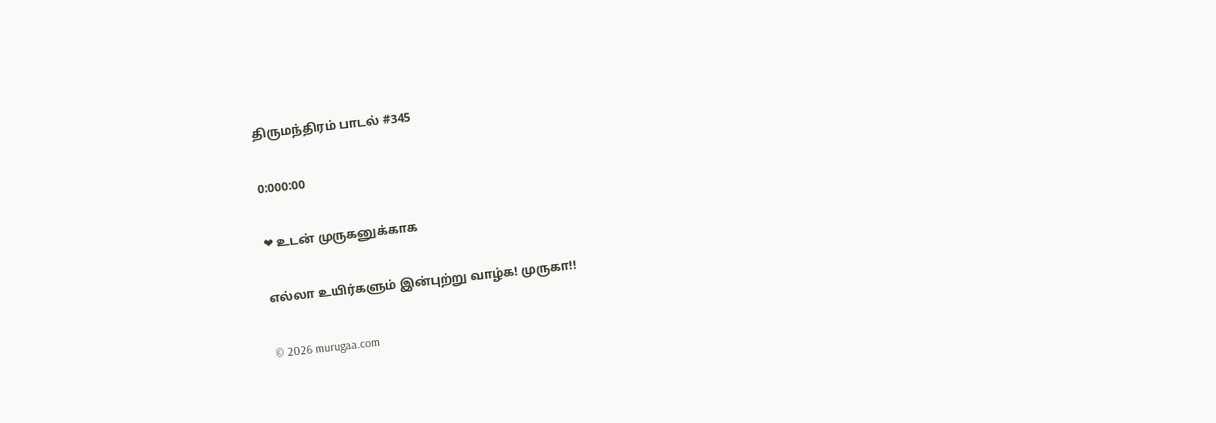திருமந்திரம் பாடல் #345

0:000:00

❤ உடன் முருகனுக்காக

எல்லா உயிர்களும் இன்புற்று வாழ்க! முருகா!!

© 2026 murugaa.com